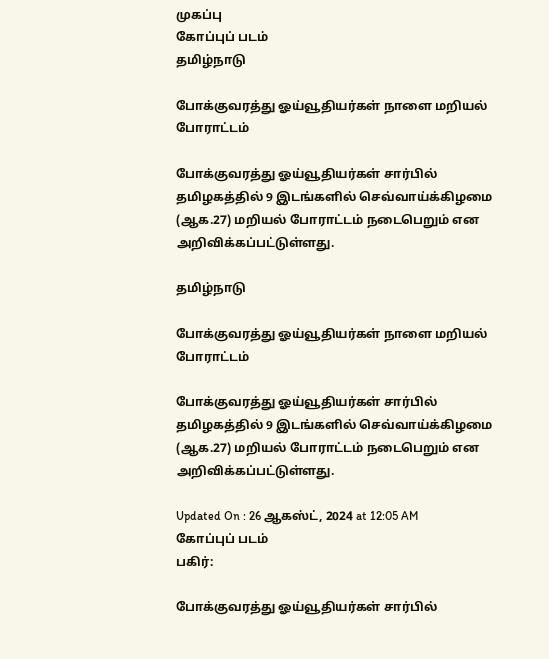முகப்பு
கோப்புப் படம்
தமிழ்நாடு

போக்குவரத்து ஓய்வூதியர்கள் நாளை மறியல் போராட்டம்

போக்குவரத்து ஓய்வூதியர்கள் சார்பில் தமிழகத்தில் 9 இடங்களில் செவ்வாய்க்கிழமை (ஆக.27) மறியல் போராட்டம் நடைபெறும் என அறிவிக்கப்பட்டுள்ளது.

தமிழ்நாடு

போக்குவரத்து ஓய்வூதியர்கள் நாளை மறியல் போராட்டம்

போக்குவரத்து ஓய்வூதியர்கள் சார்பில் தமிழகத்தில் 9 இடங்களில் செவ்வாய்க்கிழமை (ஆக.27) மறியல் போராட்டம் நடைபெறும் என அறிவிக்கப்பட்டுள்ளது.

Updated On : 26 ஆகஸ்ட், 2024 at 12:05 AM
கோப்புப் படம்
பகிர்:

போக்குவரத்து ஓய்வூதியர்கள் சார்பில்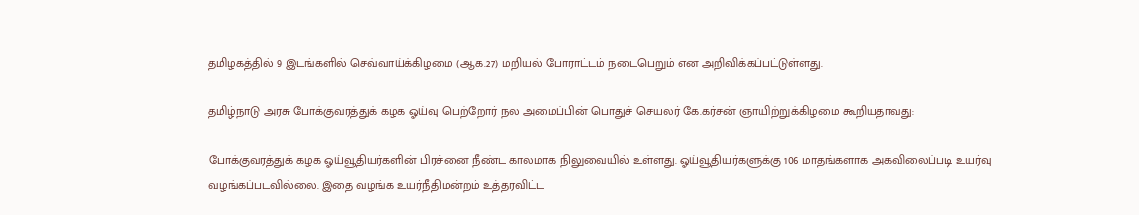தமிழகத்தில் 9 இடங்களில் செவ்வாய்க்கிழமை (ஆக.27) மறியல் போராட்டம் நடைபெறும் என அறிவிக்கப்பட்டுள்ளது.

தமிழ்நாடு அரசு போக்குவரத்துக் கழக ஓய்வு பெற்றோர் நல அமைப்பின் பொதுச் செயலர் கே.கர்சன் ஞாயிற்றுக்கிழமை கூறியதாவது:

போக்குவரத்துக் கழக ஓய்வூதியர்களின் பிரச்னை நீண்ட காலமாக நிலுவையில் உள்ளது. ஓய்வூதியர்களுக்கு 106 மாதங்களாக அகவிலைப்படி உயர்வு வழங்கப்படவில்லை. இதை வழங்க உயர்நீதிமன்றம் உத்தரவிட்ட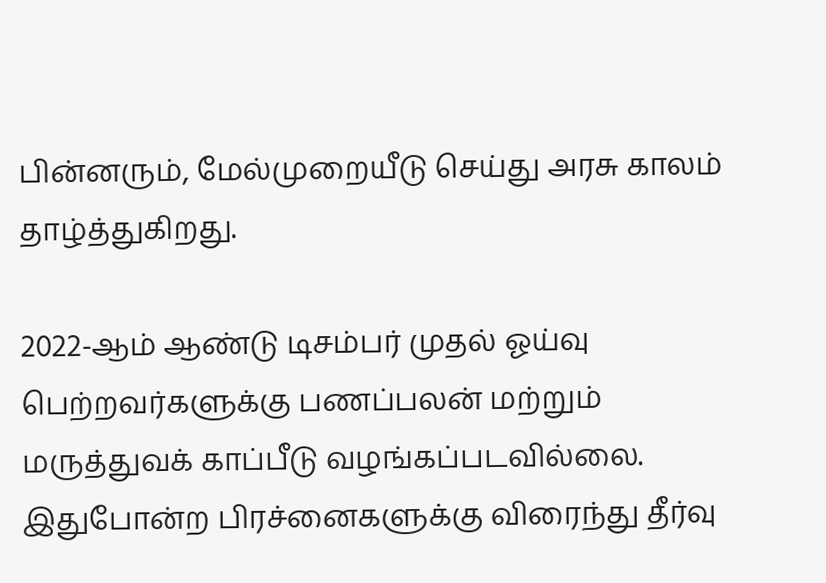பின்னரும், மேல்முறையீடு செய்து அரசு காலம் தாழ்த்துகிறது.

2022-ஆம் ஆண்டு டிசம்பர் முதல் ஓய்வு பெற்றவர்களுக்கு பணப்பலன் மற்றும் மருத்துவக் காப்பீடு வழங்கப்படவில்லை. இதுபோன்ற பிரச்னைகளுக்கு விரைந்து தீர்வு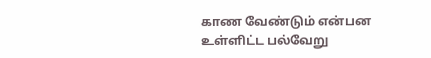காண வேண்டும் என்பன உள்ளிட்ட பல்வேறு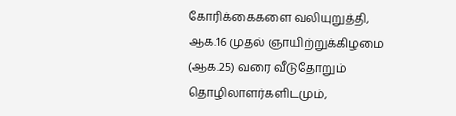கோரிக்கைகளை வலியுறுத்தி, ஆக.16 முதல் ஞாயிற்றுக்கிழமை (ஆக.25) வரை வீடுதோறும் தொழிலாளர்களிடமும்,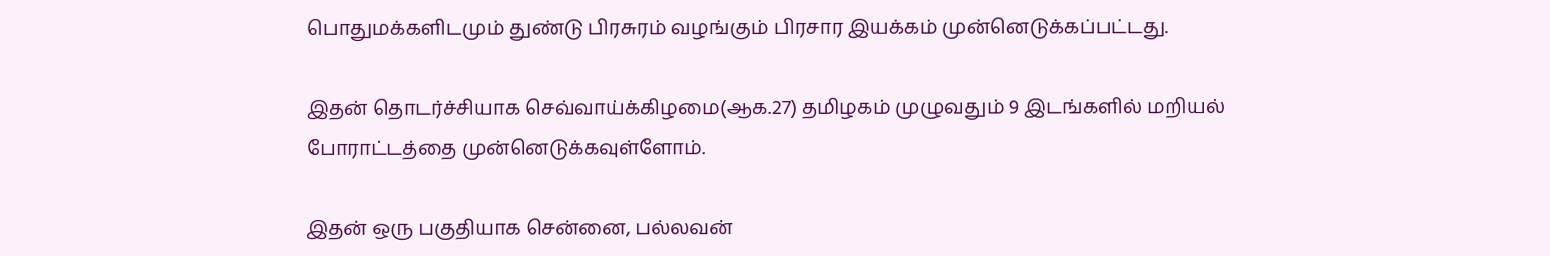பொதுமக்களிடமும் துண்டு பிரசுரம் வழங்கும் பிரசார இயக்கம் முன்னெடுக்கப்பட்டது.

இதன் தொடர்ச்சியாக செவ்வாய்க்கிழமை(ஆக.27) தமிழகம் முழுவதும் 9 இடங்களில் மறியல் போராட்டத்தை முன்னெடுக்கவுள்ளோம்.

இதன் ஒரு பகுதியாக சென்னை, பல்லவன்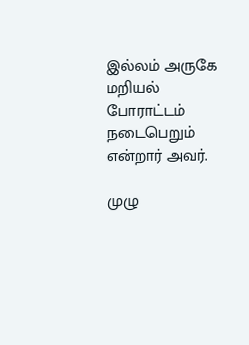இல்லம் அருகே மறியல் போராட்டம் நடைபெறும் என்றார் அவர்.

முழு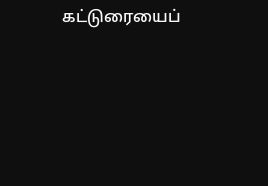கட்டுரையைப்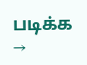படிக்க →